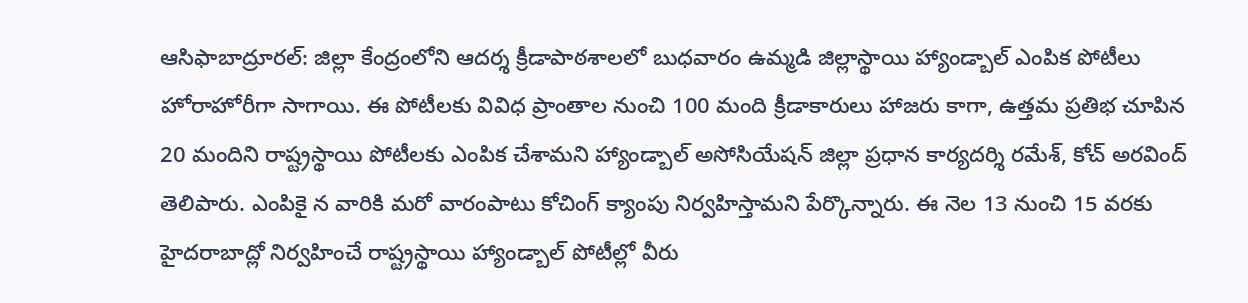ఆసిఫాబాద్రూరల్: జిల్లా కేంద్రంలోని ఆదర్శ క్రీడాపాఠశాలలో బుధవారం ఉమ్మడి జిల్లాస్థాయి హ్యాండ్బాల్ ఎంపిక పోటీలు హోరాహోరీగా సాగాయి. ఈ పోటీలకు వివిధ ప్రాంతాల నుంచి 100 మంది క్రీడాకారులు హాజరు కాగా, ఉత్తమ ప్రతిభ చూపిన 20 మందిని రాష్ట్రస్థాయి పోటీలకు ఎంపిక చేశామని హ్యాండ్బాల్ అసోసియేషన్ జిల్లా ప్రధాన కార్యదర్శి రమేశ్, కోచ్ అరవింద్ తెలిపారు. ఎంపికై న వారికి మరో వారంపాటు కోచింగ్ క్యాంపు నిర్వహిస్తామని పేర్కొన్నారు. ఈ నెల 13 నుంచి 15 వరకు హైదరాబాద్లో నిర్వహించే రాష్ట్రస్థాయి హ్యాండ్బాల్ పోటీల్లో వీరు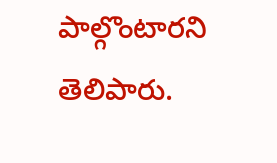పాల్గొంటారని తెలిపారు.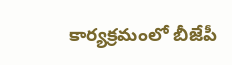కార్యక్రమంలో బీజేపీ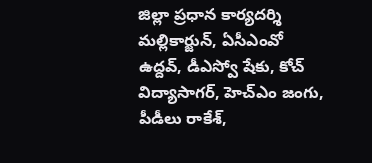జిల్లా ప్రధాన కార్యదర్శి మల్లికార్జున్, ఏసీఎంవో ఉద్దవ్, డీఎస్వో షేకు, కోచ్ విద్యాసాగర్, హెచ్ఎం జంగు, పీడీలు రాకేశ్,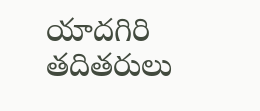యాదగిరి తదితరులు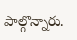పాల్గొన్నారు.